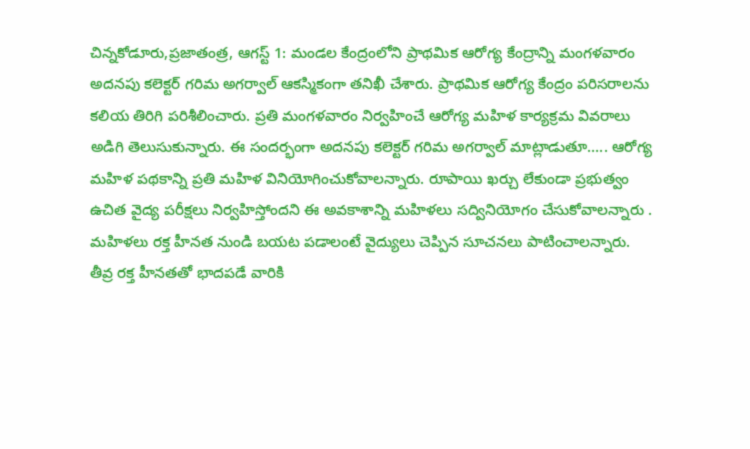చిన్నకోడూరు,ప్రజాతంత్ర, ఆగస్ట్ 1: మండల కేంద్రంలోని ప్రాథమిక ఆరోగ్య కేంద్రాన్ని మంగళవారం అదనపు కలెక్టర్ గరిమ అగర్వాల్ ఆకస్మికంగా తనిఖీ చేశారు. ప్రాథమిక ఆరోగ్య కేంద్రం పరిసరాలను కలియ తిరిగి పరిశీలించారు. ప్రతి మంగళవారం నిర్వహించే ఆరోగ్య మహిళ కార్యక్రమ వివరాలు అడిగి తెలుసుకున్నారు. ఈ సందర్భంగా అదనపు కలెక్టర్ గరిమ అగర్వాల్ మాట్లాడుతూ….. ఆరోగ్య మహిళ పథకాన్ని ప్రతి మహిళ వినియోగించుకోవాలన్నారు. రూపాయి ఖర్చు లేకుండా ప్రభుత్వం ఉచిత వైద్య పరీక్షలు నిర్వహిస్తోందని ఈ అవకాశాన్ని మహిళలు సద్వినియోగం చేసుకోవాలన్నారు . మహిళలు రక్త హీనత నుండి బయట పడాలంటే వైద్యులు చెప్పిన సూచనలు పాటించాలన్నారు. తీవ్ర రక్త హీనతతో భాదపడే వారికి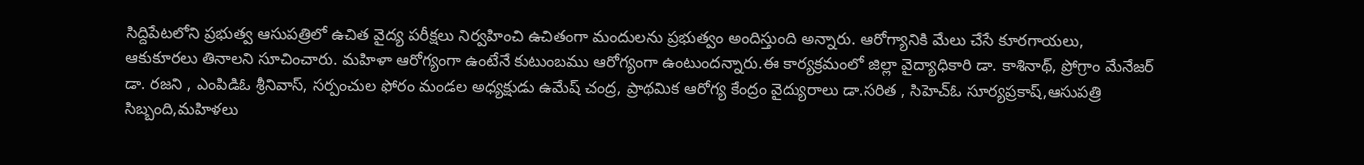సిద్దిపేటలోని ప్రభుత్వ ఆసుపత్రిలో ఉచిత వైద్య పరీక్షలు నిర్వహించి ఉచితంగా మందులను ప్రభుత్వం అందిస్తుంది అన్నారు. ఆరోగ్యానికి మేలు చేసే కూరగాయలు, ఆకుకూరలు తినాలని సూచించారు. మహిళా ఆరోగ్యంగా ఉంటేనే కుటుంబము ఆరోగ్యంగా ఉంటుందన్నారు.ఈ కార్యక్రమంలో జిల్లా వైద్యాధికారి డా. కాశినాథ్, ప్రోగ్రాం మేనేజర్ డా. రజని , ఎంపిడిఓ శ్రీనివాస్, సర్పంచుల ఫోరం మండల అధ్యక్షుడు ఉమేష్ చంద్ర, ప్రాథమిక ఆరోగ్య కేంద్రం వైద్యురాలు డా.సరిత , సిహెచ్ఓ సూర్యప్రకాష్,ఆసుపత్రి సిబ్బంది,మహిళలు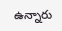ఉన్నారు